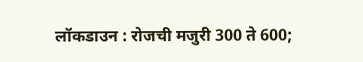लॉकडाउन : रोजची मजुरी 300 ते 600;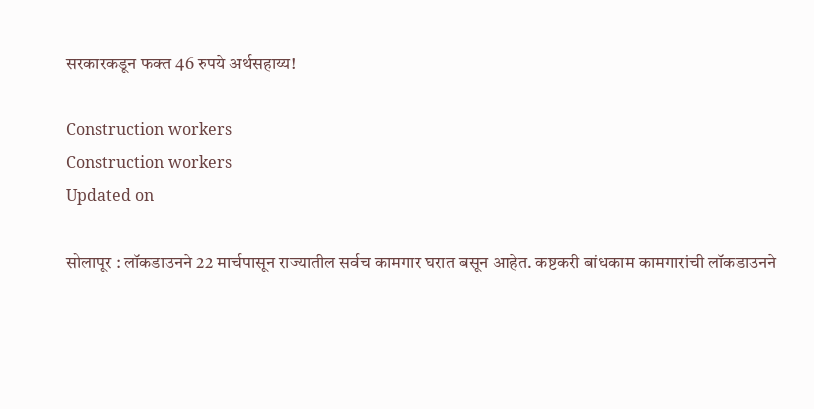सरकारकडून फक्त 46 रुपये अर्थसहाय्य!

Construction workers
Construction workers
Updated on

सोलापूर : लॉकडाउनने 22 मार्चपासून राज्यातील सर्वच कामगार घरात बसून आहेत. कष्टकरी बांधकाम कामगारांची लॉकडाउनने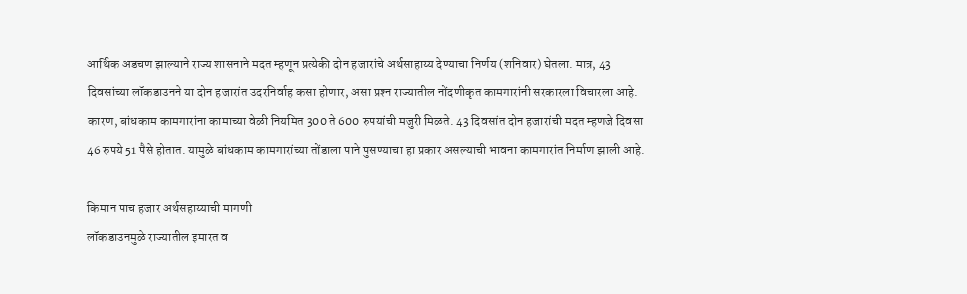आर्थिक अडचण झाल्याने राज्य शासनाने मदत म्हणून प्रत्येकी दोन हजारांचे अर्थसाहाय्य देण्याचा निर्णय (शनिवार) घेतला. मात्र, 43 दिवसांच्या लॉकडाउनने या दोन हजारांत उदरनिर्वाह कसा होणार, असा प्रश्‍न राज्यातील नोंदणीकृत कामगारांनी सरकारला विचारला आहे. कारण, बांधकाम कामगारांना कामाच्या वेळी नियमित 300 ते 600 रुपयांची मजुरी मिळते. 43 दिवसांत दोन हजारांची मदत म्हणजे दिवसा 46 रुपये 51 पैसे होतात. यामुळे बांधकाम कामगारांच्या तोंडाला पाने पुसण्याचा हा प्रकार असल्याची भावना कामगारांत निर्माण झाली आहे.

किमान पाच हजार अर्थसहाय्याची मागणी
लॉकडाउनमुळे राज्यातील इमारत व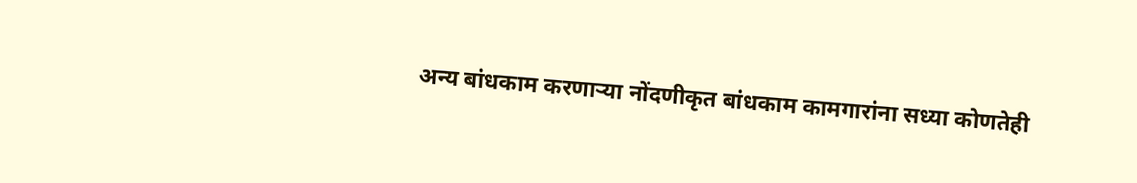अन्य बांधकाम करणाऱ्या नोंदणीकृत बांधकाम कामगारांना सध्या कोणतेही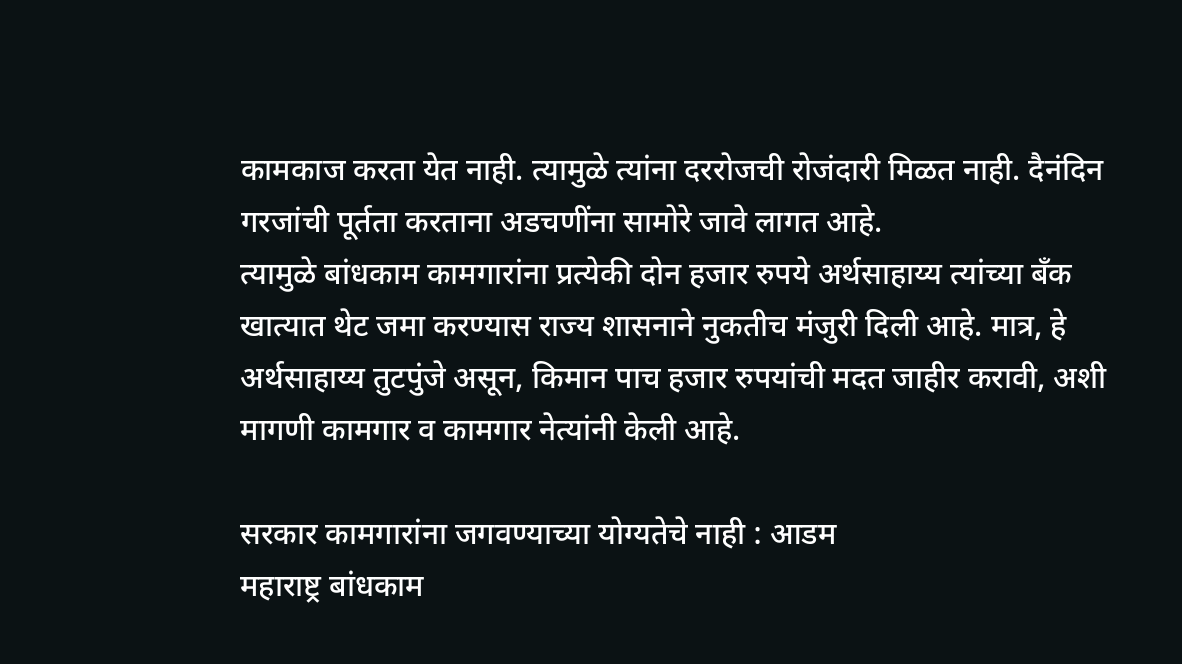कामकाज करता येत नाही. त्यामुळे त्यांना दररोजची रोजंदारी मिळत नाही. दैनंदिन गरजांची पूर्तता करताना अडचणींना सामोरे जावे लागत आहे.
त्यामुळे बांधकाम कामगारांना प्रत्येकी दोन हजार रुपये अर्थसाहाय्य त्यांच्या बॅंक खात्यात थेट जमा करण्यास राज्य शासनाने नुकतीच मंजुरी दिली आहे. मात्र, हे अर्थसाहाय्य तुटपुंजे असून, किमान पाच हजार रुपयांची मदत जाहीर करावी, अशी मागणी कामगार व कामगार नेत्यांनी केली आहे.

सरकार कामगारांना जगवण्याच्या योग्यतेचे नाही : आडम
महाराष्ट्र बांधकाम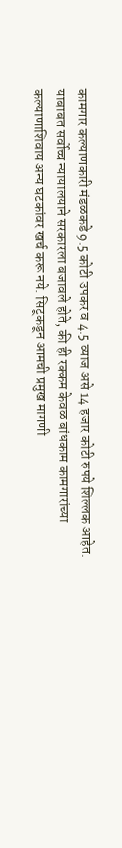कामगार कल्याणकारी मंडळकडे 9.5 कोटी उपकर व 4.5 व्याज असे 14 हजार कोटी रुपये शिल्लक आहेत. याबाबत सर्वोच्च न्यायालयाने सरकारला बजावले होते, की ही रक्कम केवळ बांधकाम कामगारांच्या कल्याणाशिवाय अन्य घटकांवर खर्च करू नये. सिटूकडून आमची प्रमुख मागणी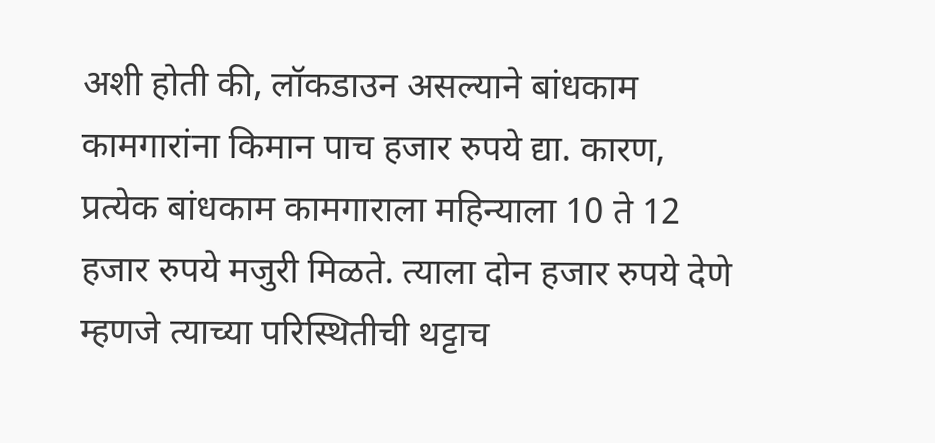अशी होती की, लॉकडाउन असल्याने बांधकाम कामगारांना किमान पाच हजार रुपये द्या. कारण, प्रत्येक बांधकाम कामगाराला महिन्याला 10 ते 12 हजार रुपये मजुरी मिळते. त्याला दोन हजार रुपये देणे म्हणजे त्याच्या परिस्थितीची थट्टाच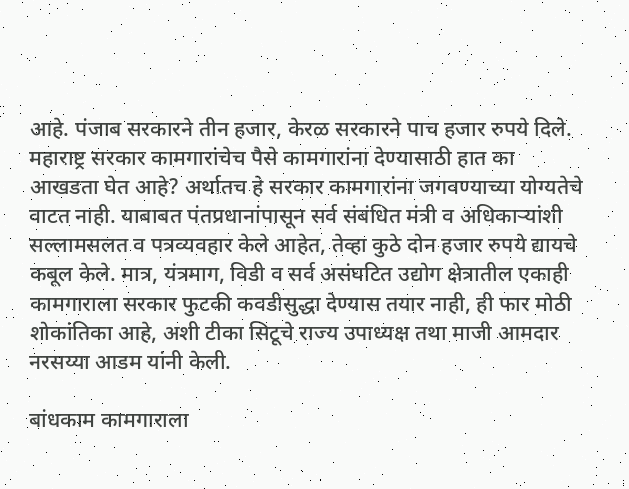आहे. पंजाब सरकारने तीन हजार, केरळ सरकारने पाच हजार रुपये दिले. महाराष्ट्र सरकार कामगारांचेच पैसे कामगारांना देण्यासाठी हात का आखडता घेत आहे? अर्थातच हे सरकार कामगारांना जगवण्याच्या योग्यतेचे वाटत नाही. याबाबत पंतप्रधानांपासून सर्व संबंधित मंत्री व अधिकाऱ्यांशी सल्लामसलत व पत्रव्यवहार केले आहेत, तेव्हा कुठे दोन हजार रुपये द्यायचे कबूल केले. मात्र, यंत्रमाग, विडी व सर्व असंघटित उद्योग क्षेत्रातील एकाही कामगाराला सरकार फुटकी कवडीसुद्धा देण्यास तयार नाही, ही फार मोठी शोकांतिका आहे, अशी टीका सिटूचे राज्य उपाध्यक्ष तथा माजी आमदार नरसय्या आडम यांनी केली.

बांधकाम कामगाराला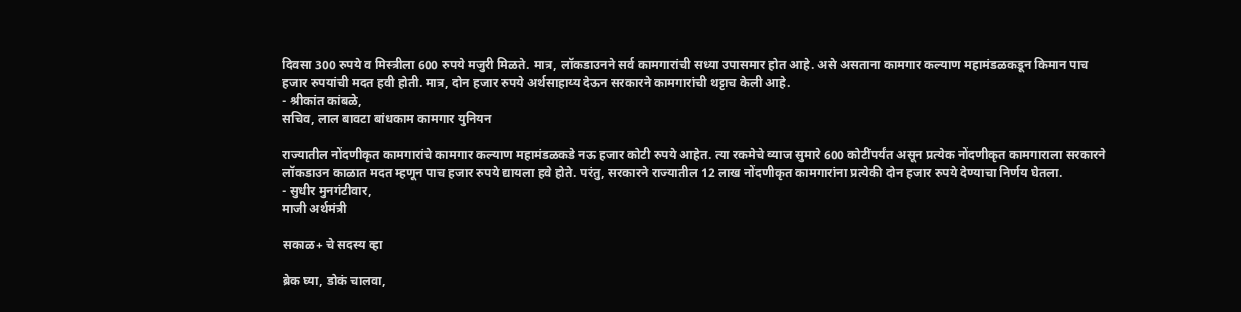दिवसा 300 रुपये व मिस्त्रीला 600 रुपये मजुरी मिळते. मात्र, लॉकडाउनने सर्व कामगारांची सध्या उपासमार होत आहे. असे असताना कामगार कल्याण महामंडळकडून किमान पाच हजार रुपयांची मदत हवी होती. मात्र, दोन हजार रुपये अर्थसाहाय्य देऊन सरकारने कामगारांची थट्टाच केली आहे.
- श्रीकांत कांबळे,
सचिव, लाल बावटा बांधकाम कामगार युनियन

राज्यातील नोंदणीकृत कामगारांचे कामगार कल्याण महामंडळकडे नऊ हजार कोटी रुपये आहेत. त्या रकमेचे व्याज सुमारे 600 कोटींपर्यंत असून प्रत्येक नोंदणीकृत कामगाराला सरकारने लॉकडाउन काळात मदत म्हणून पाच हजार रुपये द्यायला हवे होते. परंतु, सरकारने राज्यातील 12 लाख नोंदणीकृत कामगारांना प्रत्येकी दोन हजार रुपये देण्याचा निर्णय घेतला.
- सुधीर मुनगंटीवार,
माजी अर्थमंत्री

सकाळ+ चे सदस्य व्हा

ब्रेक घ्या, डोकं चालवा,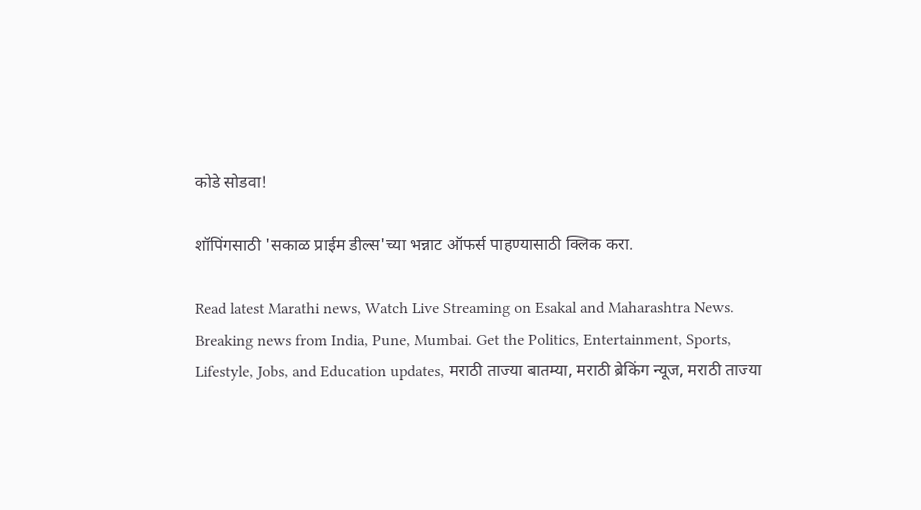कोडे सोडवा!

शॉपिंगसाठी 'सकाळ प्राईम डील्स'च्या भन्नाट ऑफर्स पाहण्यासाठी क्लिक करा.

Read latest Marathi news, Watch Live Streaming on Esakal and Maharashtra News. Breaking news from India, Pune, Mumbai. Get the Politics, Entertainment, Sports, Lifestyle, Jobs, and Education updates, मराठी ताज्या बातम्या, मराठी ब्रेकिंग न्यूज, मराठी ताज्या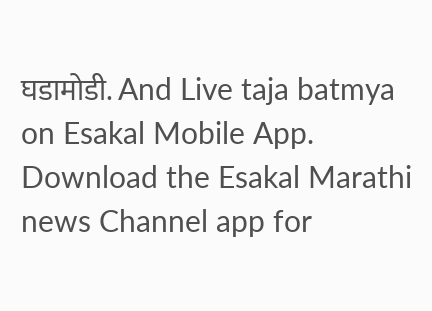घडामोडी. And Live taja batmya on Esakal Mobile App. Download the Esakal Marathi news Channel app for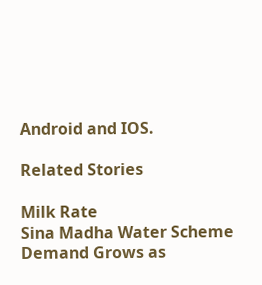Android and IOS.

Related Stories

Milk Rate
Sina Madha Water Scheme Demand Grows as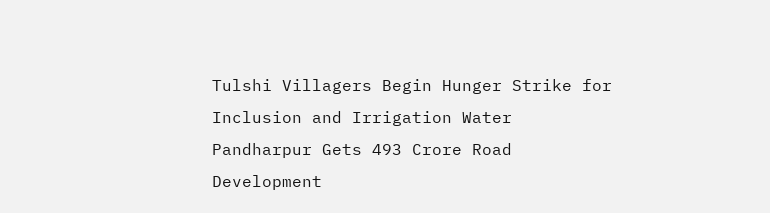Tulshi Villagers Begin Hunger Strike for Inclusion and Irrigation Water
Pandharpur Gets 493 Crore Road Development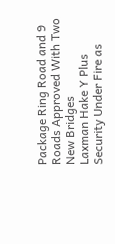Package Ring Road and 9 Roads Approved With Two New Bridges
Laxman Hake Y Plus Security Under Fire as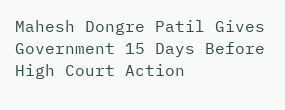Mahesh Dongre Patil Gives Government 15 Days Before High Court Action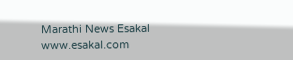Marathi News Esakal
www.esakal.com